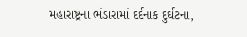મહારાષ્ટ્રના ભંડારામાં દર્દનાક દુર્ઘટના,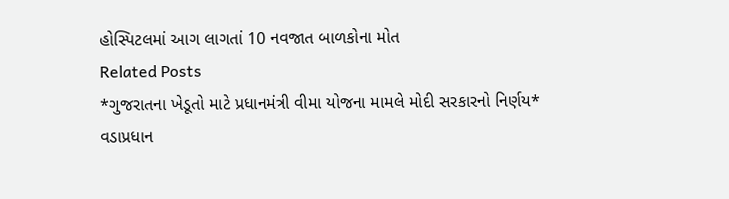હોસ્પિટલમાં આગ લાગતાં 10 નવજાત બાળકોના મોત
Related Posts
*ગુજરાતના ખેડૂતો માટે પ્રધાનમંત્રી વીમા યોજના મામલે મોદી સરકારનો નિર્ણય*
વડાપ્રધાન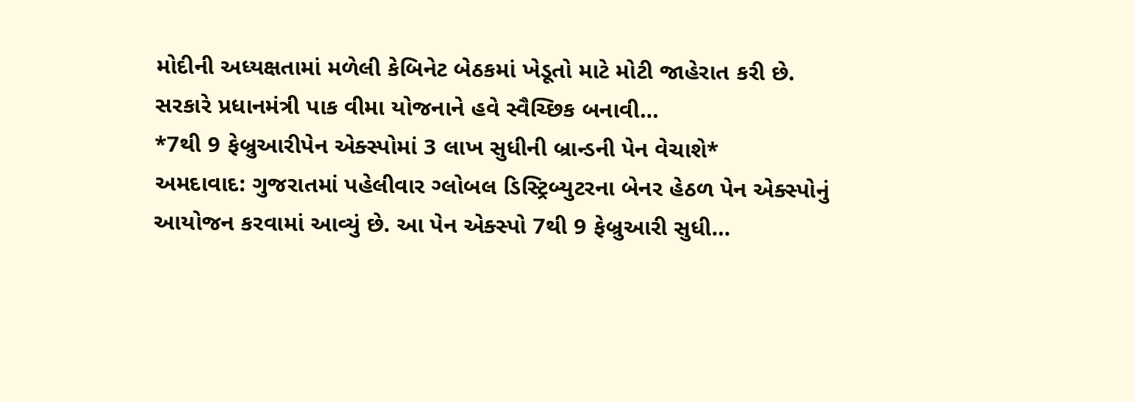મોદીની અધ્યક્ષતામાં મળેલી કેબિનેટ બેઠકમાં ખેડૂતો માટે મોટી જાહેરાત કરી છે. સરકારે પ્રધાનમંત્રી પાક વીમા યોજનાને હવે સ્વૈચ્છિક બનાવી…
*7થી 9 ફેબ્રુઆરીપેન એક્સ્પોમાં 3 લાખ સુધીની બ્રાન્ડની પેન વેચાશે*
અમદાવાદ: ગુજરાતમાં પહેલીવાર ગ્લોબલ ડિસ્ટ્રિબ્યુટરના બેનર હેઠળ પેન એક્સ્પોનું આયોજન કરવામાં આવ્યું છે. આ પેન એક્સ્પો 7થી 9 ફેબ્રુઆરી સુધી…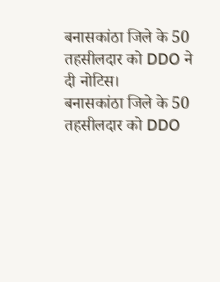बनासकांठा जिले के 50 तहसीलदार को DDO ने दी नोटिस।
बनासकांठा जिले के 50 तहसीलदार को DDO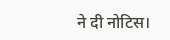ने दी नोटिस।